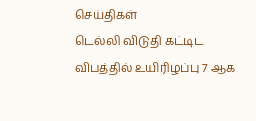செய்திகள்
டெல்லி விடுதி கட்டிட விபத்தில் உயிரிழப்பு 7 ஆக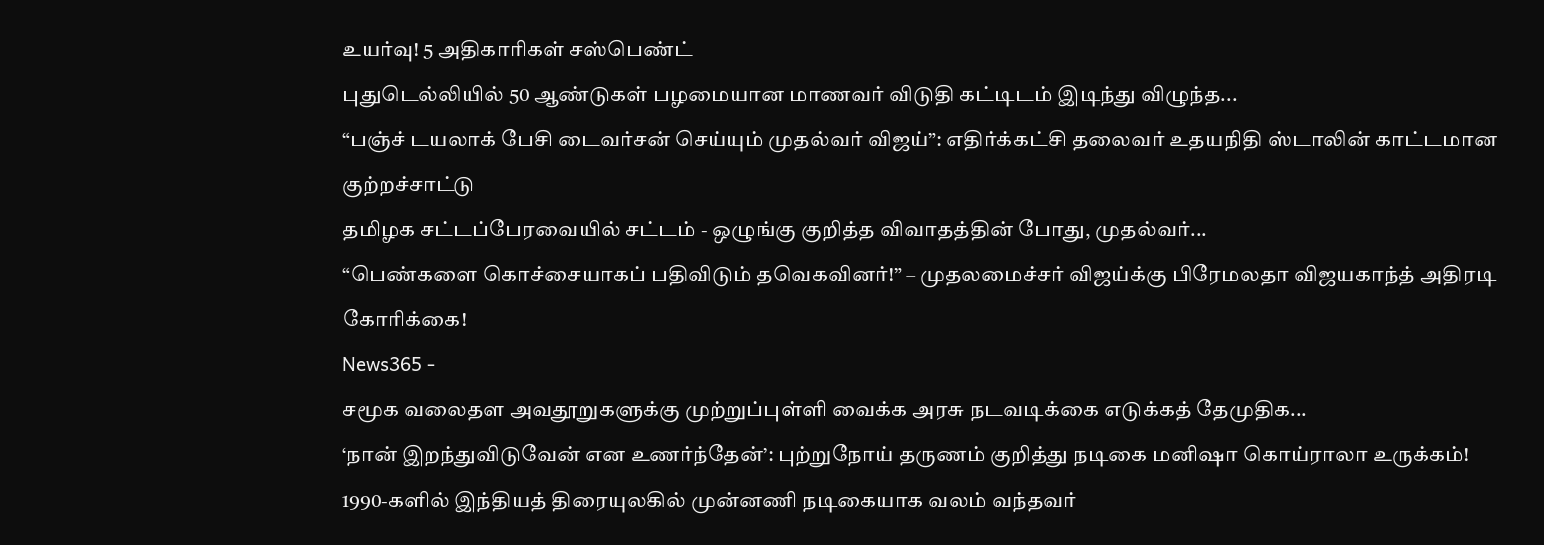உயர்வு! 5 அதிகாரிகள் சஸ்பெண்ட்
புதுடெல்லியில் 50 ஆண்டுகள் பழமையான மாணவர் விடுதி கட்டிடம் இடிந்து விழுந்த...
“பஞ்ச் டயலாக் பேசி டைவர்சன் செய்யும் முதல்வர் விஜய்”: எதிர்க்கட்சி தலைவர் உதயநிதி ஸ்டாலின் காட்டமான குற்றச்சாட்டு
தமிழக சட்டப்பேரவையில் சட்டம் - ஒழுங்கு குறித்த விவாதத்தின் போது, முதல்வர்...
“பெண்களை கொச்சையாகப் பதிவிடும் தவெகவினர்!” – முதலமைச்சர் விஜய்க்கு பிரேமலதா விஜயகாந்த் அதிரடி கோரிக்கை!
News365 -
சமூக வலைதள அவதூறுகளுக்கு முற்றுப்புள்ளி வைக்க அரசு நடவடிக்கை எடுக்கத் தேமுதிக...
‘நான் இறந்துவிடுவேன் என உணர்ந்தேன்’: புற்றுநோய் தருணம் குறித்து நடிகை மனிஷா கொய்ராலா உருக்கம்!
1990-களில் இந்தியத் திரையுலகில் முன்னணி நடிகையாக வலம் வந்தவர்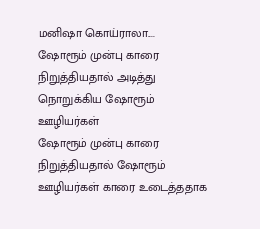மனிஷா கொய்ராலா....
ஷோரூம் முன்பு காரை நிறுத்தியதால் அடித்து நொறுக்கிய ஷோரூம் ஊழியர்கள்
ஷோரூம் முன்பு காரை நிறுத்தியதால் ஷோரூம் ஊழியர்கள் காரை உடைத்ததாக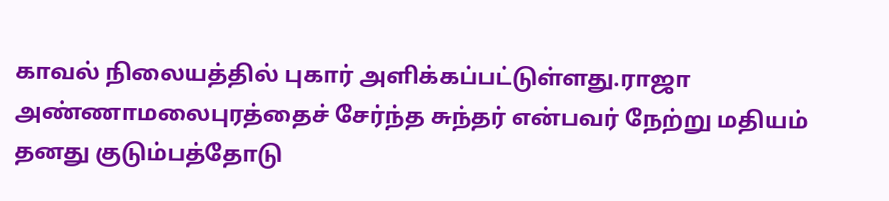காவல் நிலையத்தில் புகார் அளிக்கப்பட்டுள்ளது.ராஜா அண்ணாமலைபுரத்தைச் சேர்ந்த சுந்தர் என்பவர் நேற்று மதியம் தனது குடும்பத்தோடு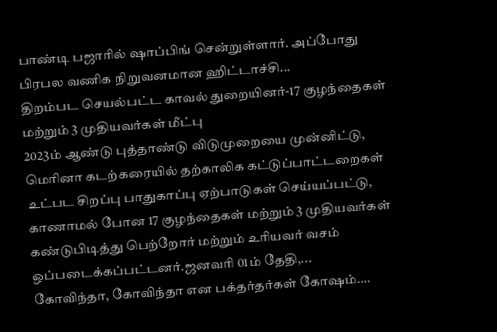பாண்டி பஜாரில் ஷாப்பிங் சென்றுள்ளார். அப்போது பிரபல வணிக நிறுவனமான ஹிட்டாச்சி...
திறம்பட செயல்பட்ட காவல் துறையினர்-17 குழந்தைகள் மற்றும் 3 முதியவர்கள் மீட்பு
2023ம் ஆண்டு புத்தாண்டு விடுமுறையை முன்னிட்டு, மெரினா கடற்கரையில் தற்காலிக கட்டுப்பாட்டறைகள் உட்பட சிறப்பு பாதுகாப்பு ஏற்பாடுகள் செய்யப்பட்டு, காணாமல் போன 17 குழந்தைகள் மற்றும் 3 முதியவர்கள் கண்டுபிடித்து பெற்றோர் மற்றும் உரியவர் வசம் ஒப்படைக்கப்பட்டனர்.ஜனவரி 01ம் தேதி,...
கோவிந்தா, கோவிந்தா என பக்தர்தர்கள் கோஷம்….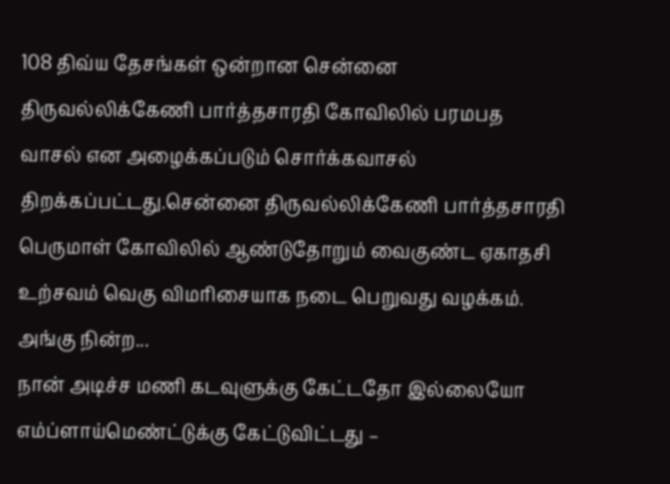108 திவ்ய தேசங்கள் ஒன்றான சென்னை திருவல்லிக்கேணி பார்த்தசாரதி கோவிலில் பரமபத வாசல் என அழைக்கப்படும் சொர்க்கவாசல் திறக்கப்பட்டது.சென்னை திருவல்லிக்கேணி பார்த்தசாரதி பெருமாள் கோவிலில் ஆண்டுதோறும் வைகுண்ட ஏகாதசி உற்சவம் வெகு விமரிசையாக நடை பெறுவது வழக்கம். அங்கு நின்ற...
நான் அடிச்ச மணி கடவுளுக்கு கேட்டதோ இல்லையோ எம்ப்ளாய்மெண்ட்டுக்கு கேட்டுவிட்டது –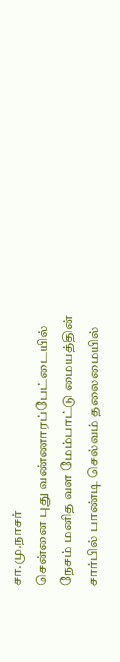சா.மு.நாசர்
சென்னை புது வண்ணாரப்பேட்டையில் நேசம் மனித வள மேம்பாட்டு மையத்தின் சார்பில் பாண்டி செல்வம் தலைமையில்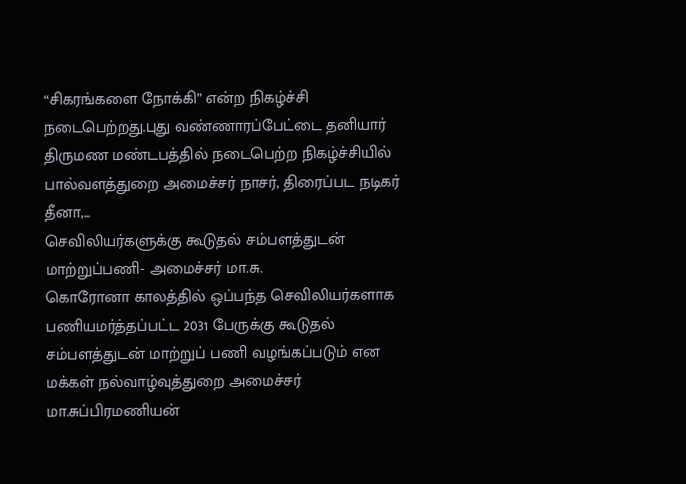“சிகரங்களை நோக்கி” என்ற நிகழ்ச்சி நடைபெற்றது.புது வண்ணாரப்பேட்டை தனியார் திருமண மண்டபத்தில் நடைபெற்ற நிகழ்ச்சியில் பால்வளத்துறை அமைச்சர் நாசர், திரைப்பட நடிகர் தீனா,...
செவிலியர்களுக்கு கூடுதல் சம்பளத்துடன் மாற்றுப்பணி- அமைச்சர் மா.சு.
கொரோனா காலத்தில் ஒப்பந்த செவிலியர்களாக பணியமர்த்தப்பட்ட 2031 பேருக்கு கூடுதல் சம்பளத்துடன் மாற்றுப் பணி வழங்கப்படும் என மக்கள் நல்வாழ்வுத்துறை அமைச்சர் மா.சுப்பிரமணியன்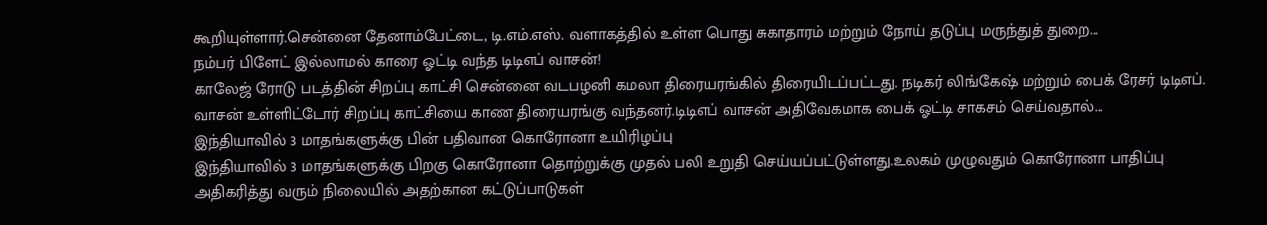கூறியுள்ளார்.சென்னை தேனாம்பேட்டை, டி.எம்.எஸ். வளாகத்தில் உள்ள பொது சுகாதாரம் மற்றும் நோய் தடுப்பு மருந்துத் துறை...
நம்பர் பிளேட் இல்லாமல் காரை ஓட்டி வந்த டிடிஎப் வாசன்!
காலேஜ் ரோடு படத்தின் சிறப்பு காட்சி சென்னை வடபழனி கமலா திரையரங்கில் திரையிடப்பட்டது. நடிகர் லிங்கேஷ் மற்றும் பைக் ரேசர் டிடிஎப். வாசன் உள்ளிட்டோர் சிறப்பு காட்சியை காண திரையரங்கு வந்தனர்.டிடிஎப் வாசன் அதிவேகமாக பைக் ஓட்டி சாகசம் செய்வதால்...
இந்தியாவில் 3 மாதங்களுக்கு பின் பதிவான கொரோனா உயிரிழப்பு
இந்தியாவில் 3 மாதங்களுக்கு பிறகு கொரோனா தொற்றுக்கு முதல் பலி உறுதி செய்யப்பட்டுள்ளது.உலகம் முழுவதும் கொரோனா பாதிப்பு அதிகரித்து வரும் நிலையில் அதற்கான கட்டுப்பாடுகள்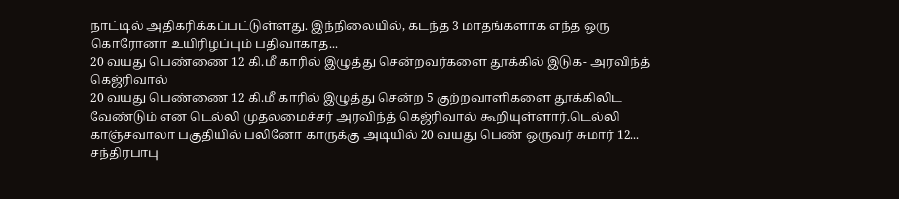நாட்டில் அதிகரிக்கப்பட்டுள்ளது. இந்நிலையில், கடந்த 3 மாதங்களாக எந்த ஒரு கொரோனா உயிரிழப்பும் பதிவாகாத...
20 வயது பெண்ணை 12 கி.மீ காரில் இழுத்து சென்றவர்களை தூக்கில் இடுக- அரவிந்த் கெஜ்ரிவால்
20 வயது பெண்ணை 12 கி.மீ காரில் இழுத்து சென்ற 5 குற்றவாளிகளை தூக்கிலிட வேண்டும் என டெல்லி முதலமைச்சர் அரவிந்த் கெஜ்ரிவால் கூறியுள்ளார்.டெல்லி காஞ்சவாலா பகுதியில் பலினோ காருக்கு அடியில் 20 வயது பெண் ஒருவர் சுமார் 12...
சந்திரபாபு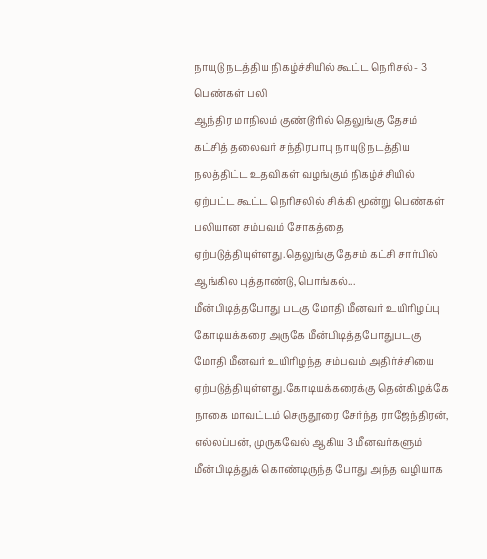நாயுடு நடத்திய நிகழ்ச்சியில் கூட்ட நெரிசல்- 3 பெண்கள் பலி
ஆந்திர மாநிலம் குண்டூரில் தெலுங்கு தேசம் கட்சித் தலைவர் சந்திரபாபு நாயுடு நடத்திய நலத்திட்ட உதவிகள் வழங்கும் நிகழ்ச்சியில் ஏற்பட்ட கூட்ட நெரிசலில் சிக்கி மூன்று பெண்கள் பலியான சம்பவம் சோகத்தை ஏற்படுத்தியுள்ளது.தெலுங்கு தேசம் கட்சி சார்பில் ஆங்கில புத்தாண்டு,பொங்கல்...
மீன்பிடித்தபோது படகு மோதி மீனவர் உயிரிழப்பு
கோடியக்கரை அருகே மீன்பிடித்தபோதுபடகு மோதி மீனவர் உயிரிழந்த சம்பவம் அதிர்ச்சியை ஏற்படுத்தியுள்ளது.கோடியக்கரைக்கு தென்கிழக்கே நாகை மாவட்டம் செருதூரை சேர்ந்த ராஜேந்திரன், எல்லப்பன், முருகவேல் ஆகிய 3 மீனவர்களும் மீன்பிடித்துக் கொண்டிருந்த போது அந்த வழியாக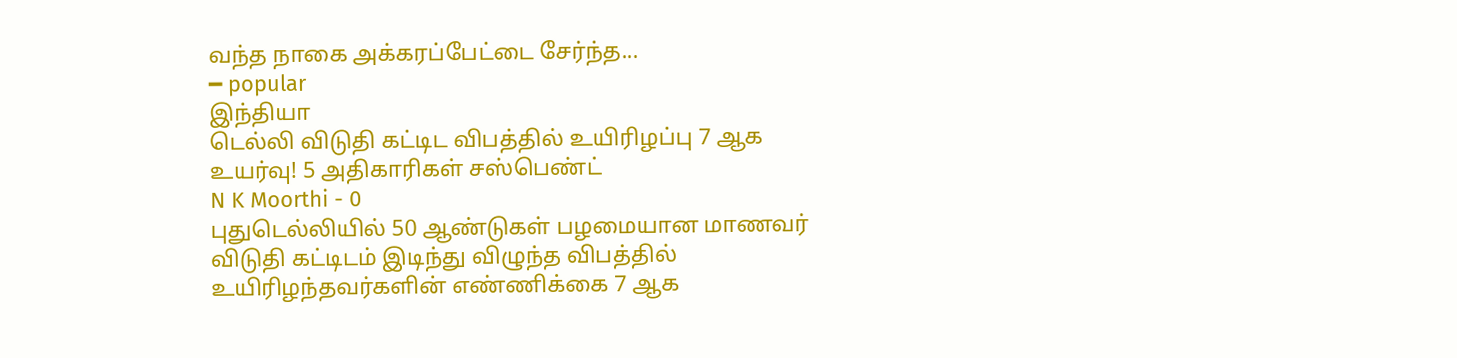வந்த நாகை அக்கரப்பேட்டை சேர்ந்த...
━ popular
இந்தியா
டெல்லி விடுதி கட்டிட விபத்தில் உயிரிழப்பு 7 ஆக உயர்வு! 5 அதிகாரிகள் சஸ்பெண்ட்
N K Moorthi - 0
புதுடெல்லியில் 50 ஆண்டுகள் பழமையான மாணவர் விடுதி கட்டிடம் இடிந்து விழுந்த விபத்தில் உயிரிழந்தவர்களின் எண்ணிக்கை 7 ஆக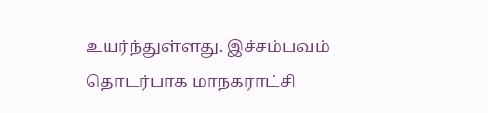உயர்ந்துள்ளது. இச்சம்பவம் தொடர்பாக மாநகராட்சி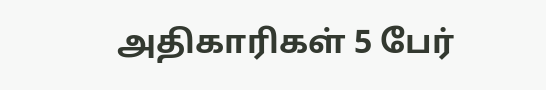அதிகாரிகள் 5 பேர்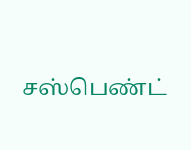சஸ்பெண்ட்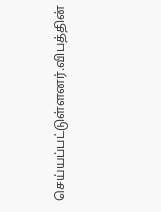செய்யப்பட்டுள்ளனர்.விபத்தின்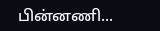பின்னணி...